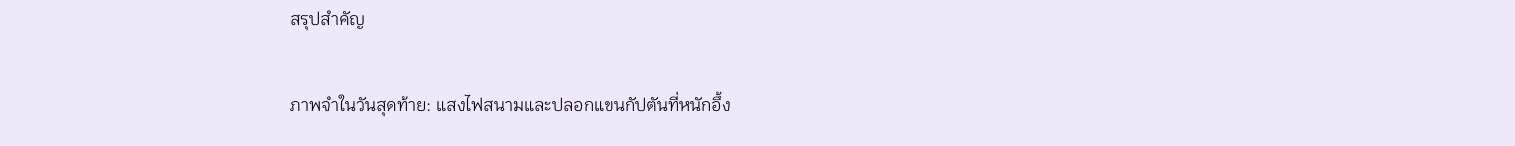สรุปสำคัญ

ภาพจำในวันสุดท้าย: แสงไฟสนามและปลอกแขนกัปตันที่หนักอึ้ง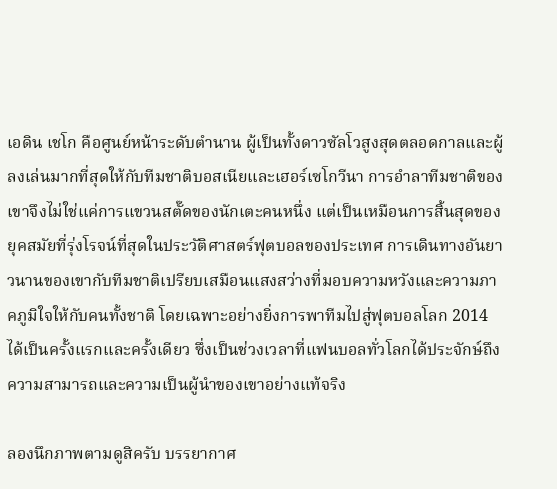เอดิน เชโก คือศูนย์หน้าระดับตำนาน ผู้เป็นทั้งดาวซัลโวสูงสุดตลอดกาลและผู้ลงเล่นมากที่สุดให้กับทีมชาติบอสเนียและเฮอร์เซโกวีนา การอำลาทีมชาติของเขาจึงไม่ใช่แค่การแขวนสตั๊ดของนักเตะคนหนึ่ง แต่เป็นเหมือนการสิ้นสุดของยุคสมัยที่รุ่งโรจน์ที่สุดในประวัติศาสตร์ฟุตบอลของประเทศ การเดินทางอันยาวนานของเขากับทีมชาติเปรียบเสมือนแสงสว่างที่มอบความหวังและความภาคภูมิใจให้กับคนทั้งชาติ โดยเฉพาะอย่างยิ่งการพาทีมไปสู่ฟุตบอลโลก 2014 ได้เป็นครั้งแรกและครั้งเดียว ซึ่งเป็นช่วงเวลาที่แฟนบอลทั่วโลกได้ประจักษ์ถึงความสามารถและความเป็นผู้นำของเขาอย่างแท้จริง

ลองนึกภาพตามดูสิครับ บรรยากาศ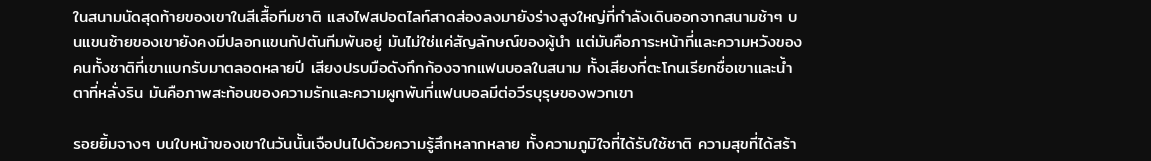ในสนามนัดสุดท้ายของเขาในสีเสื้อทีมชาติ แสงไฟสปอตไลท์สาดส่องลงมายังร่างสูงใหญ่ที่กำลังเดินออกจากสนามช้าๆ บนแขนซ้ายของเขายังคงมีปลอกแขนกัปตันทีมพันอยู่ มันไม่ใช่แค่สัญลักษณ์ของผู้นำ แต่มันคือภาระหน้าที่และความหวังของคนทั้งชาติที่เขาแบกรับมาตลอดหลายปี เสียงปรบมือดังกึกก้องจากแฟนบอลในสนาม ทั้งเสียงที่ตะโกนเรียกชื่อเขาและน้ำตาที่หลั่งริน มันคือภาพสะท้อนของความรักและความผูกพันที่แฟนบอลมีต่อวีรบุรุษของพวกเขา

รอยยิ้มจางๆ บนใบหน้าของเขาในวันนั้นเจือปนไปด้วยความรู้สึกหลากหลาย ทั้งความภูมิใจที่ได้รับใช้ชาติ ความสุขที่ได้สร้า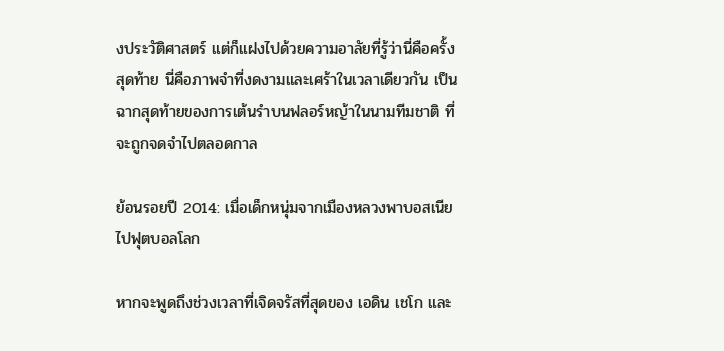งประวัติศาสตร์ แต่ก็แฝงไปด้วยความอาลัยที่รู้ว่านี่คือครั้งสุดท้าย นี่คือภาพจำที่งดงามและเศร้าในเวลาเดียวกัน เป็นฉากสุดท้ายของการเต้นรำบนฟลอร์หญ้าในนามทีมชาติ ที่จะถูกจดจำไปตลอดกาล

ย้อนรอยปี 2014: เมื่อเด็กหนุ่มจากเมืองหลวงพาบอสเนียไปฟุตบอลโลก

หากจะพูดถึงช่วงเวลาที่เจิดจรัสที่สุดของ เอดิน เชโก และ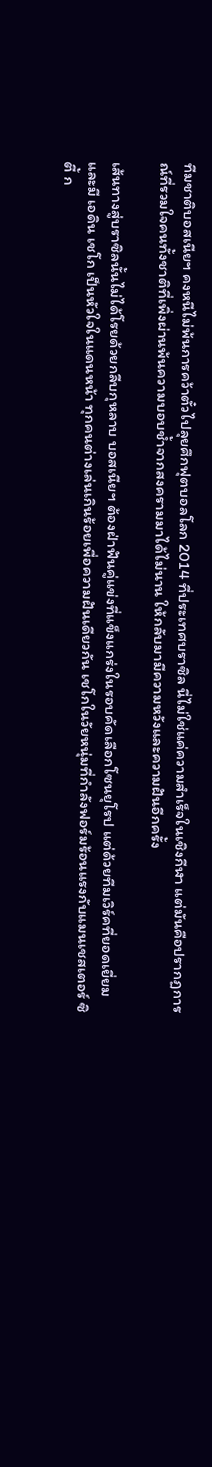ทีมชาติบอสเนียฯ คงหนีไม่พ้นการคว้าตั๋วไปลุยศึกฟุตบอลโลก 2014 ที่ประเทศบราซิล นี่ไม่ใช่แค่ความสำเร็จในเชิงกีฬา แต่มันคือปรากฏการณ์ที่รวมใจคนทั้งชาติที่เพิ่งผ่านพ้นความบอบช้ำจากสงครามมาได้ไม่นาน ให้กลับมามีความหวังและความฝันอีกครั้ง

เส้นทางสู่บราซิลนั้นไม่ได้โรยด้วยกลีบกุหลาบ บอสเนียฯ ต้องฝ่าฟันคู่แข่งที่แข็งแกร่งในรอบคัดเลือกโซนยุโรป แต่ด้วยทีมเวิร์คที่ยอดเยี่ยมและมี เอดิน เชโก เป็นหัวใจในแดนหน้า ทุกคนต่างเล่นเกินร้อยเพื่อความฝันเดียวกัน เชโกในวัยหนุ่มที่กำลังฟอร์มร้อนแรงกับแมนเชสเตอร์ ซิตี้ ก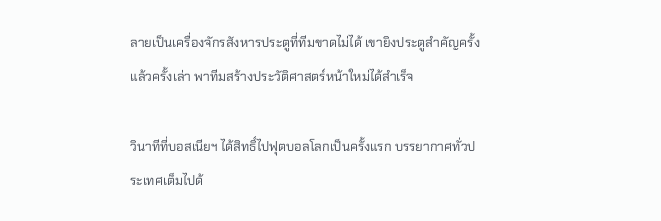ลายเป็นเครื่องจักรสังหารประตูที่ทีมขาดไม่ได้ เขายิงประตูสำคัญครั้งแล้วครั้งเล่า พาทีมสร้างประวัติศาสตร์หน้าใหม่ได้สำเร็จ

วินาทีที่บอสเนียฯ ได้สิทธิ์ไปฟุตบอลโลกเป็นครั้งแรก บรรยากาศทั่วประเทศเต็มไปด้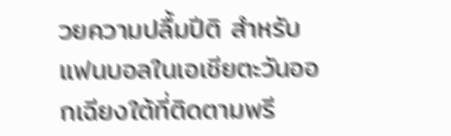วยความปลื้มปีติ สำหรับแฟนบอลในเอเชียตะวันออกเฉียงใต้ที่ติดตามพรี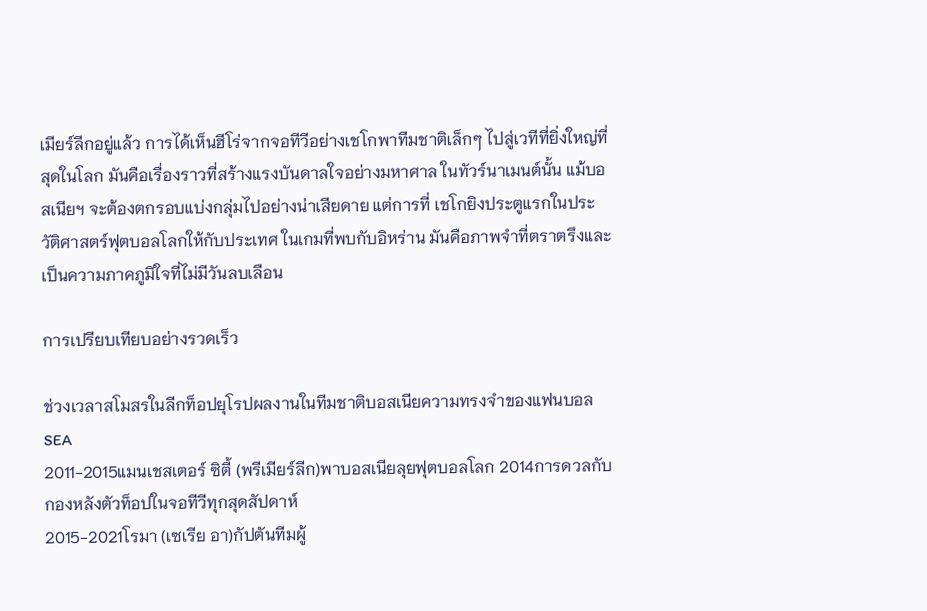เมียร์ลีกอยู่แล้ว การได้เห็นฮีโร่จากจอทีวีอย่างเชโกพาทีมชาติเล็กๆ ไปสู่เวทีที่ยิ่งใหญ่ที่สุดในโลก มันคือเรื่องราวที่สร้างแรงบันดาลใจอย่างมหาศาล ในทัวร์นาเมนต์นั้น แม้บอสเนียฯ จะต้องตกรอบแบ่งกลุ่มไปอย่างน่าเสียดาย แต่การที่ เชโกยิงประตูแรกในประวัติศาสตร์ฟุตบอลโลกให้กับประเทศ ในเกมที่พบกับอิหร่าน มันคือภาพจำที่ตราตรึงและเป็นความภาคภูมิใจที่ไม่มีวันลบเลือน

การเปรียบเทียบอย่างรวดเร็ว

ช่วงเวลาสโมสรในลีกท็อปยุโรปผลงานในทีมชาติบอสเนียความทรงจำของแฟนบอล SEA
2011-2015แมนเชสเตอร์ ซิตี้ (พรีเมียร์ลีก)พาบอสเนียลุยฟุตบอลโลก 2014การดวลกับกองหลังตัวท็อปในจอทีวีทุกสุดสัปดาห์
2015-2021โรมา (เซเรีย อา)กัปตันทีมผู้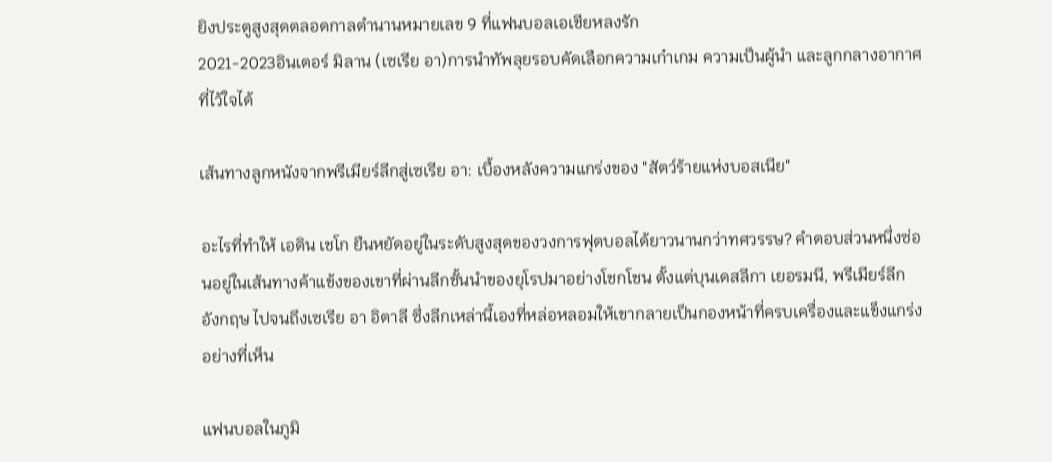ยิงประตูสูงสุดตลอดกาลตำนานหมายเลข 9 ที่แฟนบอลเอเชียหลงรัก
2021-2023อินเตอร์ มิลาน (เซเรีย อา)การนำทัพลุยรอบคัดเลือกความเก๋าเกม ความเป็นผู้นำ และลูกกลางอากาศที่ไว้ใจได้

เส้นทางลูกหนังจากพรีเมียร์ลีกสู่เซเรีย อา: เบื้องหลังความแกร่งของ "สัตว์ร้ายแห่งบอสเนีย"

อะไรที่ทำให้ เอดิน เชโก ยืนหยัดอยู่ในระดับสูงสุดของวงการฟุตบอลได้ยาวนานกว่าทศวรรษ? คำตอบส่วนหนึ่งซ่อนอยู่ในเส้นทางค้าแข้งของเขาที่ผ่านลีกชั้นนำของยุโรปมาอย่างโชกโชน ตั้งแต่บุนเดสลีกา เยอรมนี, พรีเมียร์ลีก อังกฤษ ไปจนถึงเซเรีย อา อิตาลี ซึ่งลีกเหล่านี้เองที่หล่อหลอมให้เขากลายเป็นกองหน้าที่ครบเครื่องและแข็งแกร่งอย่างที่เห็น

แฟนบอลในภูมิ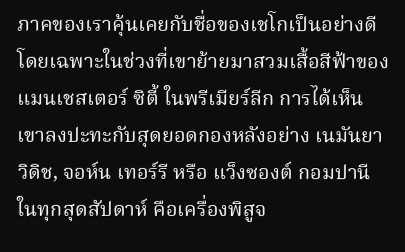ภาคของเราคุ้นเคยกับชื่อของเชโกเป็นอย่างดี โดยเฉพาะในช่วงที่เขาย้ายมาสวมเสื้อสีฟ้าของ แมนเชสเตอร์ ซิตี้ ในพรีเมียร์ลีก การได้เห็นเขาลงปะทะกับสุดยอดกองหลังอย่าง เนมันยา วิดิช, จอห์น เทอร์รี หรือ แว็งซองต์ กอมปานี ในทุกสุดสัปดาห์ คือเครื่องพิสูจ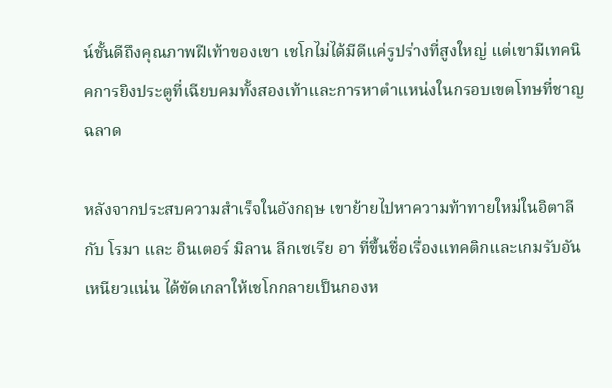น์ชั้นดีถึงคุณภาพฝีเท้าของเขา เชโกไม่ได้มีดีแค่รูปร่างที่สูงใหญ่ แต่เขามีเทคนิคการยิงประตูที่เฉียบคมทั้งสองเท้าและการหาตำแหน่งในกรอบเขตโทษที่ชาญฉลาด

หลังจากประสบความสำเร็จในอังกฤษ เขาย้ายไปหาความท้าทายใหม่ในอิตาลีกับ โรมา และ อินเตอร์ มิลาน ลีกเซเรีย อา ที่ขึ้นชื่อเรื่องแทคติกและเกมรับอันเหนียวแน่น ได้ขัดเกลาให้เชโกกลายเป็นกองห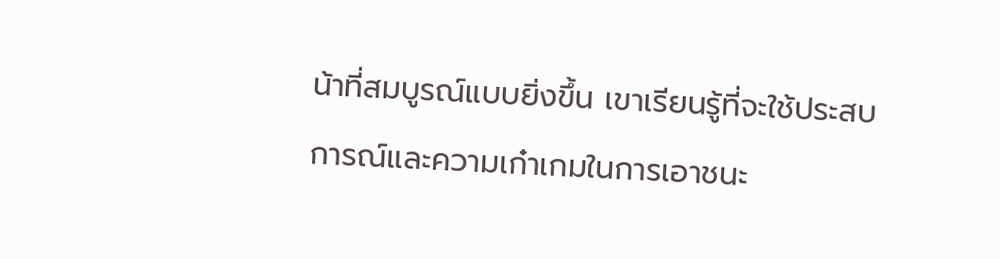น้าที่สมบูรณ์แบบยิ่งขึ้น เขาเรียนรู้ที่จะใช้ประสบการณ์และความเก๋าเกมในการเอาชนะ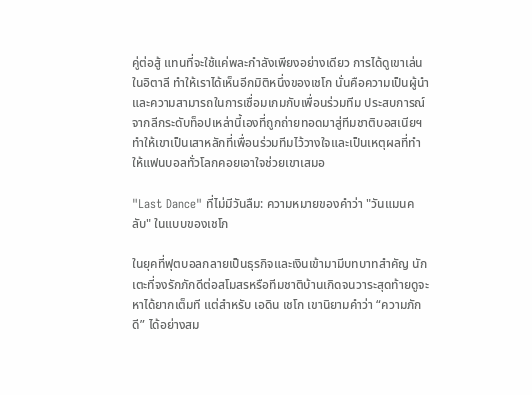คู่ต่อสู้ แทนที่จะใช้แค่พละกำลังเพียงอย่างเดียว การได้ดูเขาเล่นในอิตาลี ทำให้เราได้เห็นอีกมิติหนึ่งของเชโก นั่นคือความเป็นผู้นำและความสามารถในการเชื่อมเกมกับเพื่อนร่วมทีม ประสบการณ์จากลีกระดับท็อปเหล่านี้เองที่ถูกถ่ายทอดมาสู่ทีมชาติบอสเนียฯ ทำให้เขาเป็นเสาหลักที่เพื่อนร่วมทีมไว้วางใจและเป็นเหตุผลที่ทำให้แฟนบอลทั่วโลกคอยเอาใจช่วยเขาเสมอ

"Last Dance" ที่ไม่มีวันลืม: ความหมายของคำว่า "วันแมนคลับ" ในแบบของเชโก

ในยุคที่ฟุตบอลกลายเป็นธุรกิจและเงินเข้ามามีบทบาทสำคัญ นักเตะที่จงรักภักดีต่อสโมสรหรือทีมชาติบ้านเกิดจนวาระสุดท้ายดูจะหาได้ยากเต็มที แต่สำหรับ เอดิน เชโก เขานิยามคำว่า “ความภักดี” ได้อย่างสม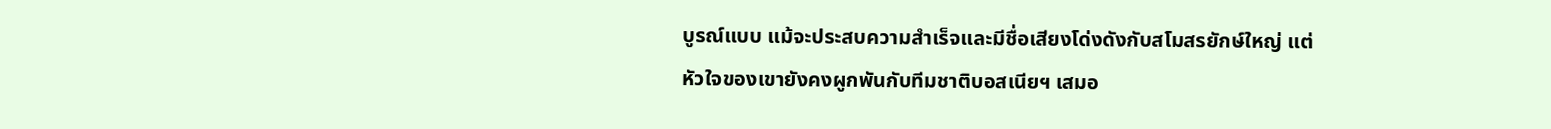บูรณ์แบบ แม้จะประสบความสำเร็จและมีชื่อเสียงโด่งดังกับสโมสรยักษ์ใหญ่ แต่หัวใจของเขายังคงผูกพันกับทีมชาติบอสเนียฯ เสมอ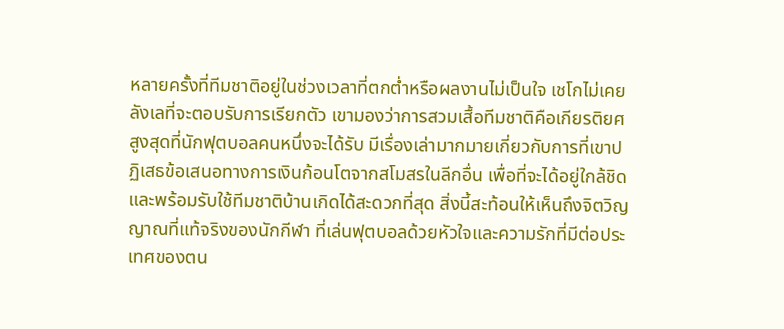หลายครั้งที่ทีมชาติอยู่ในช่วงเวลาที่ตกต่ำหรือผลงานไม่เป็นใจ เชโกไม่เคยลังเลที่จะตอบรับการเรียกตัว เขามองว่าการสวมเสื้อทีมชาติคือเกียรติยศสูงสุดที่นักฟุตบอลคนหนึ่งจะได้รับ มีเรื่องเล่ามากมายเกี่ยวกับการที่เขาปฏิเสธข้อเสนอทางการเงินก้อนโตจากสโมสรในลีกอื่น เพื่อที่จะได้อยู่ใกล้ชิดและพร้อมรับใช้ทีมชาติบ้านเกิดได้สะดวกที่สุด สิ่งนี้สะท้อนให้เห็นถึงจิตวิญญาณที่แท้จริงของนักกีฬา ที่เล่นฟุตบอลด้วยหัวใจและความรักที่มีต่อประเทศของตน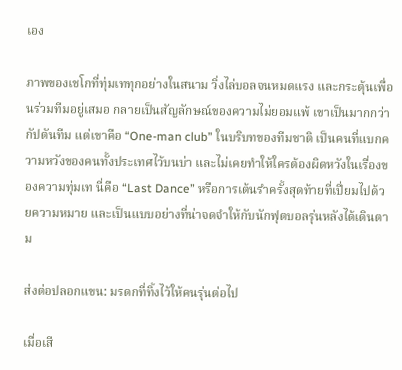เอง

ภาพของเชโกที่ทุ่มเททุกอย่างในสนาม วิ่งไล่บอลจนหมดแรง และกระตุ้นเพื่อนร่วมทีมอยู่เสมอ กลายเป็นสัญลักษณ์ของความไม่ยอมแพ้ เขาเป็นมากกว่ากัปตันทีม แต่เขาคือ “One-man club” ในบริบทของทีมชาติ เป็นคนที่แบกความหวังของคนทั้งประเทศไว้บนบ่า และไม่เคยทำให้ใครต้องผิดหวังในเรื่องของความทุ่มเท นี่คือ “Last Dance” หรือการเต้นรำครั้งสุดท้ายที่เปี่ยมไปด้วยความหมาย และเป็นแบบอย่างที่น่าจดจำให้กับนักฟุตบอลรุ่นหลังได้เดินตาม

ส่งต่อปลอกแขน: มรดกที่ทิ้งไว้ให้คนรุ่นต่อไป

เมื่อเสี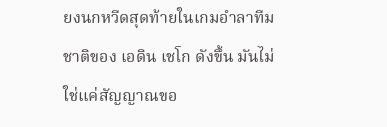ยงนกหวีดสุดท้ายในเกมอำลาทีมชาติของ เอดิน เชโก ดังขึ้น มันไม่ใช่แค่สัญญาณขอ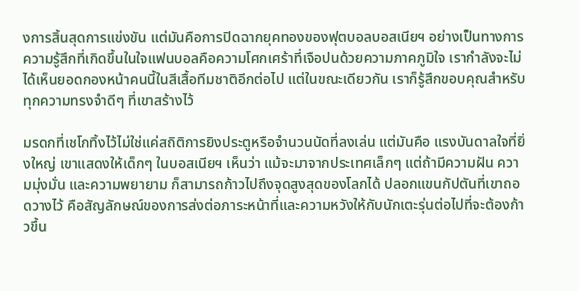งการสิ้นสุดการแข่งขัน แต่มันคือการปิดฉากยุคทองของฟุตบอลบอสเนียฯ อย่างเป็นทางการ ความรู้สึกที่เกิดขึ้นในใจแฟนบอลคือความโศกเศร้าที่เจือปนด้วยความภาคภูมิใจ เรากำลังจะไม่ได้เห็นยอดกองหน้าคนนี้ในสีเสื้อทีมชาติอีกต่อไป แต่ในขณะเดียวกัน เราก็รู้สึกขอบคุณสำหรับทุกความทรงจำดีๆ ที่เขาสร้างไว้

มรดกที่เชโกทิ้งไว้ไม่ใช่แค่สถิติการยิงประตูหรือจำนวนนัดที่ลงเล่น แต่มันคือ แรงบันดาลใจที่ยิ่งใหญ่ เขาแสดงให้เด็กๆ ในบอสเนียฯ เห็นว่า แม้จะมาจากประเทศเล็กๆ แต่ถ้ามีความฝัน ความมุ่งมั่น และความพยายาม ก็สามารถก้าวไปถึงจุดสูงสุดของโลกได้ ปลอกแขนกัปตันที่เขาถอดวางไว้ คือสัญลักษณ์ของการส่งต่อภาระหน้าที่และความหวังให้กับนักเตะรุ่นต่อไปที่จะต้องก้าวขึ้น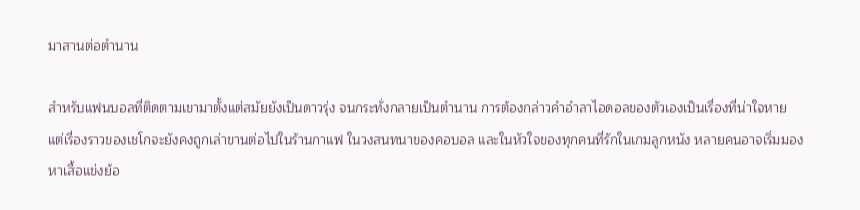มาสานต่อตำนาน

สำหรับแฟนบอลที่ติดตามเขามาตั้งแต่สมัยยังเป็นดาวรุ่ง จนกระทั่งกลายเป็นตำนาน การต้องกล่าวคำอำลาไอดอลของตัวเองเป็นเรื่องที่น่าใจหาย แต่เรื่องราวของเชโกจะยังคงถูกเล่าขานต่อไปในร้านกาแฟ ในวงสนทนาของคอบอล และในหัวใจของทุกคนที่รักในเกมลูกหนัง หลายคนอาจเริ่มมองหาเสื้อแข่งย้อ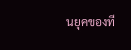นยุคของที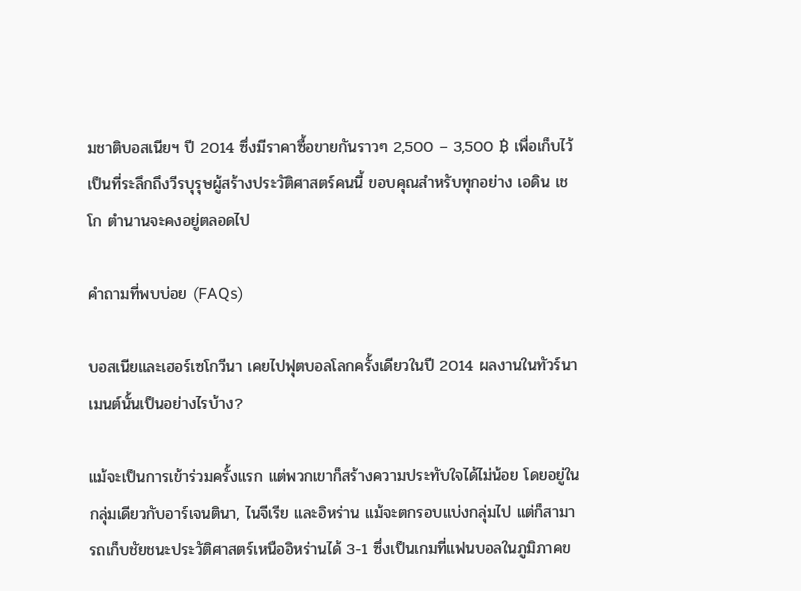มชาติบอสเนียฯ ปี 2014 ซึ่งมีราคาซื้อขายกันราวๆ 2,500 – 3,500 ฿ เพื่อเก็บไว้เป็นที่ระลึกถึงวีรบุรุษผู้สร้างประวัติศาสตร์คนนี้ ขอบคุณสำหรับทุกอย่าง เอดิน เชโก ตำนานจะคงอยู่ตลอดไป

คำถามที่พบบ่อย (FAQs)

บอสเนียและเฮอร์เซโกวีนา เคยไปฟุตบอลโลกครั้งเดียวในปี 2014 ผลงานในทัวร์นาเมนต์นั้นเป็นอย่างไรบ้าง?

แม้จะเป็นการเข้าร่วมครั้งแรก แต่พวกเขาก็สร้างความประทับใจได้ไม่น้อย โดยอยู่ในกลุ่มเดียวกับอาร์เจนตินา, ไนจีเรีย และอิหร่าน แม้จะตกรอบแบ่งกลุ่มไป แต่ก็สามารถเก็บชัยชนะประวัติศาสตร์เหนืออิหร่านได้ 3-1 ซึ่งเป็นเกมที่แฟนบอลในภูมิภาคข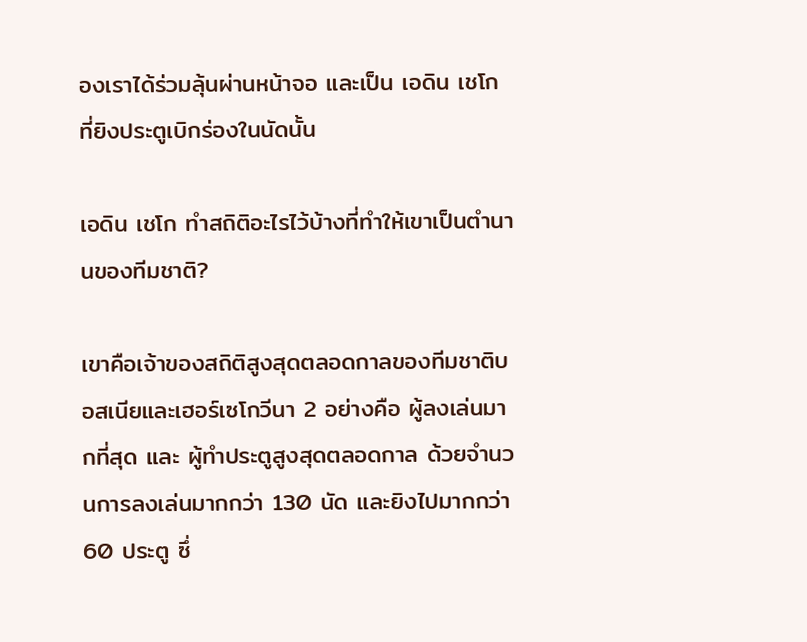องเราได้ร่วมลุ้นผ่านหน้าจอ และเป็น เอดิน เชโก ที่ยิงประตูเบิกร่องในนัดนั้น

เอดิน เชโก ทำสถิติอะไรไว้บ้างที่ทำให้เขาเป็นตำนานของทีมชาติ?

เขาคือเจ้าของสถิติสูงสุดตลอดกาลของทีมชาติบอสเนียและเฮอร์เซโกวีนา 2 อย่างคือ ผู้ลงเล่นมากที่สุด และ ผู้ทำประตูสูงสุดตลอดกาล ด้วยจำนวนการลงเล่นมากกว่า 130 นัด และยิงไปมากกว่า 60 ประตู ซึ่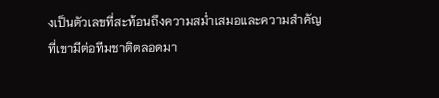งเป็นตัวเลขที่สะท้อนถึงความสม่ำเสมอและความสำคัญที่เขามีต่อทีมชาติตลอดมา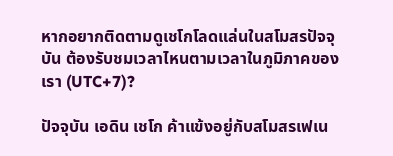หากอยากติดตามดูเชโกโลดแล่นในสโมสรปัจจุบัน ต้องรับชมเวลาไหนตามเวลาในภูมิภาคของเรา (UTC+7)?

ปัจจุบัน เอดิน เชโก ค้าแข้งอยู่กับสโมสรเฟเน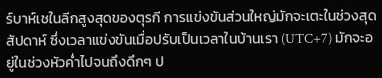ร์บาห์เชในลีกสูงสุดของตุรกี การแข่งขันส่วนใหญ่มักจะเตะในช่วงสุดสัปดาห์ ซึ่งเวลาแข่งขันเมื่อปรับเป็นเวลาในบ้านเรา (UTC+7) มักจะอยู่ในช่วงหัวค่ำไปจนถึงดึกๆ ป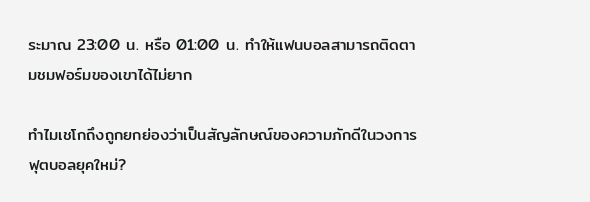ระมาณ 23:00 น. หรือ 01:00 น. ทำให้แฟนบอลสามารถติดตามชมฟอร์มของเขาได้ไม่ยาก

ทำไมเชโกถึงถูกยกย่องว่าเป็นสัญลักษณ์ของความภักดีในวงการฟุตบอลยุคใหม่?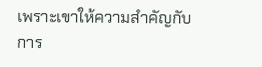เพราะเขาให้ความสำคัญกับการ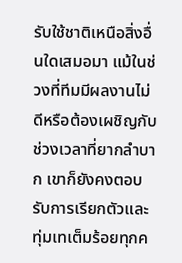รับใช้ชาติเหนือสิ่งอื่นใดเสมอมา แม้ในช่วงที่ทีมมีผลงานไม่ดีหรือต้องเผชิญกับช่วงเวลาที่ยากลำบาก เขาก็ยังคงตอบรับการเรียกตัวและทุ่มเทเต็มร้อยทุกค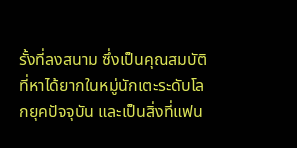รั้งที่ลงสนาม ซึ่งเป็นคุณสมบัติที่หาได้ยากในหมู่นักเตะระดับโลกยุคปัจจุบัน และเป็นสิ่งที่แฟน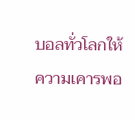บอลทั่วโลกให้ความเคารพอ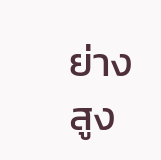ย่างสูง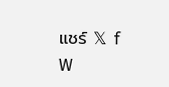แชร์ 𝕏 f W